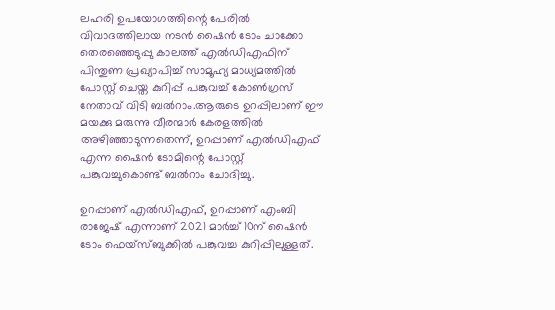ലഹരി ഉപയോഗത്തിന്റെ പേരില്‍ വിവാദത്തിലായ നടന്‍ ഷൈന്‍ ടോം ചാക്കോ തെരഞ്ഞെടുപ്പു കാലത്ത് എല്‍ഡിഎഫിന് പിന്തുണ പ്രഖ്യാപിച്ച്‌ സാമൂഹ്യ മാധ്യമത്തില്‍ പോസ്റ്റ് ചെയ്ത കുറിപ്പ് പങ്കുവച്ച്‌ കോണ്‍ഗ്രസ് നേതാവ് വിടി ബല്‍റാം.ആരുടെ ഉറപ്പിലാണ് ഈ മയക്കു മരുന്നു വീരന്മാര്‍ കേരളത്തില്‍ അഴിഞ്ഞാടുന്നതെന്ന്, ഉറപ്പാണ് എല്‍ഡിഎഫ് എന്ന ഷൈന്‍ ടോമിന്റെ പോസ്റ്റ് പങ്കുവച്ചുകൊണ്ട് ബല്‍റാം ചോദിച്ചു.

ഉറപ്പാണ് എല്‍ഡിഎഫ്, ഉറപ്പാണ് എംബി രാജേഷ് എന്നാണ് 2021 മാര്‍ച്ച്‌ 10ന് ഷൈന്‍ ടോം ഫെയ്‌സ്ബുക്കില്‍ പങ്കുവച്ച കുറിപ്പിലുള്ളത്.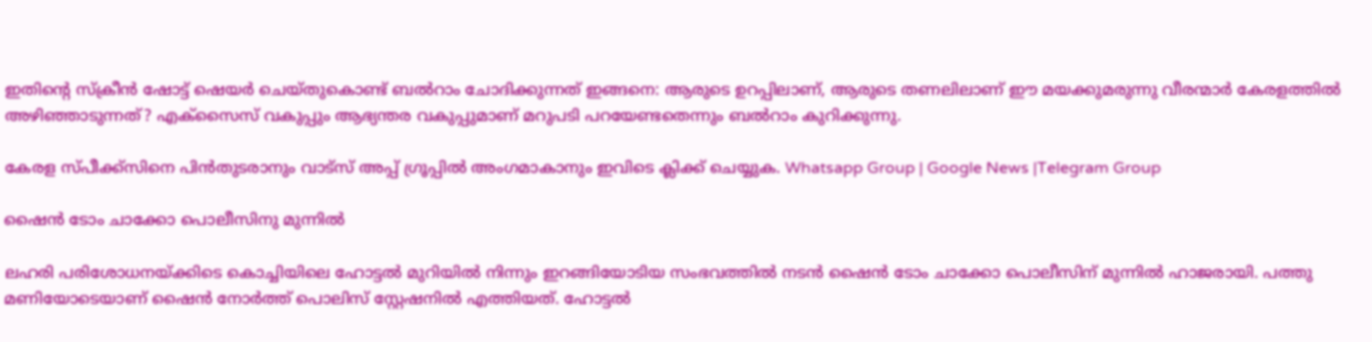ഇതിന്റെ സ്‌ക്രീന്‍ ഷോട്ട് ഷെയര്‍ ചെയ്തുകൊണ്ട് ബല്‍റാം ചോദിക്കുന്നത് ഇങ്ങനെ: ആരുടെ ഉറപ്പിലാണ്, ആരുടെ തണലിലാണ് ഈ മയക്കുമരുന്നു വീരന്മാര്‍ കേരളത്തില്‍ അഴിഞ്ഞാടുന്നത്? എക്‌സൈസ് വകുപ്പും ആഭ്യന്തര വകുപ്പുമാണ് മറുപടി പറയേണ്ടതെന്നും ബല്‍റാം കുറിക്കുന്നു.

കേരള സ്പീക്ക്സിനെ പിൻതുടരാനും വാട്സ് അപ്പ് ഗ്രൂപ്പിൽ അംഗമാകാനും ഇവിടെ ക്ലിക്ക് ചെയ്യുക. Whatsapp Group | Google News |Telegram Group

ഷൈന്‍ ടോം ചാക്കോ പൊലീസിനു മുന്നില്‍

ലഹരി പരിശോധനയ്ക്കിടെ കൊച്ചിയിലെ ഹോട്ടല്‍ മുറിയില്‍ നിന്നും ഇറങ്ങിയോടിയ സംഭവത്തില്‍ നടന്‍ ഷൈന്‍ ടോം ചാക്കോ പൊലീസിന് മുന്നില്‍ ഹാജരായി. പത്തു മണിയോടെയാണ് ഷൈന്‍ നോര്‍ത്ത് പൊലിസ് സ്റ്റേഷനില്‍ എത്തിയത്. ഹോട്ടല്‍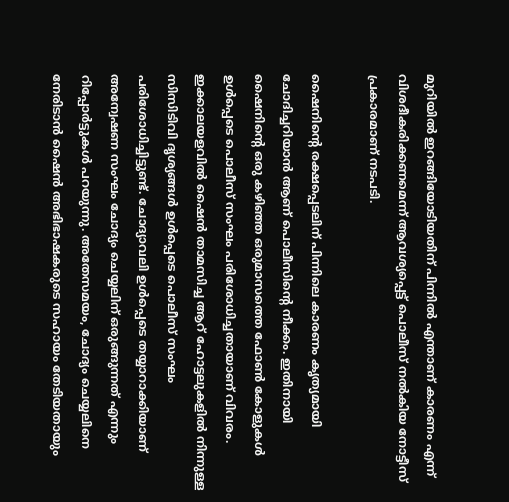മുറിയില്‍ ഇറങ്ങിയോടിയതിന് പിന്നില്‍ എന്താണ് കാരണം എന്ന് വിശദീകരിക്കണമെന്ന് ആവശ്യപ്പെട്ട് പൊലീസ് നല്‍കിയ നോട്ടീസ് പ്രകാരമാണ് നടപടി.

ഷൈനിന്റെ രക്ഷപ്പെടലിന് പിന്നിലെ കാരണം കൃത്യമായി ചോദിച്ചറിയാന്‍ ആണ് പൊലീസിന്റെ നീക്കം. ഇതിനായി ഷൈനിന്റെ ഒരു കഴിഞ്ഞ ഒരുമാസത്തെ ഫോണ്‍ കോളുകള്‍ ഉള്‍പ്പെടെ പൊലീസ് സംഘം പരിശോധിച്ചതായാണ് വിവരം. ഇക്കാലയളവില്‍ ഷൈന്‍ താമസിച്ച ആറ് ഹോട്ടലുകളില്‍ നിന്നുള്ള സിസിടിവി ദൃശ്യങ്ങള്‍ ഉള്‍പ്പെടെ പൊലീസ് സംഘം പരിശോധിച്ചിട്ടുണ്ട്. ചോദ്യാവലി ഉള്‍പ്പെടെ തയ്യാറാക്കിയാണ് അന്വേഷണ സംഘം ചോദ്യം ചെയ്യലിന് ഒരുങ്ങുന്നത് എന്നും റിപ്പോര്‍ട്ടുകള്‍ പറയുന്നു. അതേസമയം, ചോദ്യം ചെയ്യലിനെ നേരിടാന്‍ ഷൈന്‍ അഭിഭാഷകരുടെ സഹായം തേടിയതായും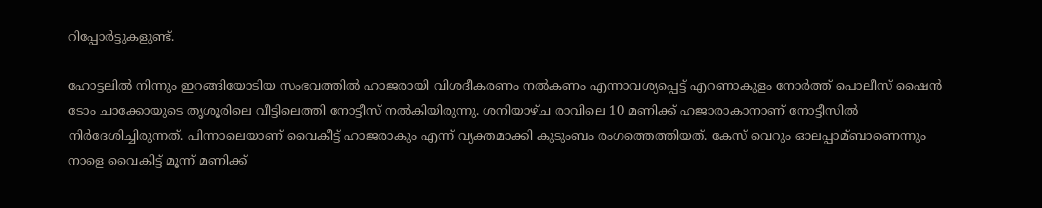റിപ്പോര്‍ട്ടുകളുണ്ട്.

ഹോട്ടലില്‍ നിന്നും ഇറങ്ങിയോടിയ സംഭവത്തില്‍ ഹാജരായി വിശദീകരണം നല്‍കണം എന്നാവശ്യപ്പെട്ട് എറണാകുളം നോര്‍ത്ത് പൊലീസ് ഷൈന്‍ ടോം ചാക്കോയുടെ തൃശൂരിലെ വീട്ടിലെത്തി നോട്ടീസ് നല്‍കിയിരുന്നു. ശനിയാഴ്ച രാവിലെ 10 മണിക്ക് ഹജാരാകാനാണ് നോട്ടീസില്‍ നിര്‍ദേശിച്ചിരുന്നത്. പിന്നാലെയാണ് വൈകീട്ട് ഹാജരാകും എന്ന് വ്യക്തമാക്കി കുടുംബം രംഗത്തെത്തിയത്. കേസ് വെറും ഓലപ്പാമ്ബാണെന്നും നാളെ വൈകിട്ട് മൂന്ന് മണിക്ക്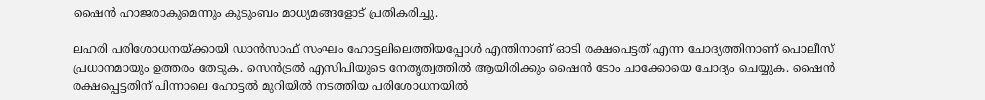ഷൈന്‍ ഹാജരാകുമെന്നും കുടുംബം മാധ്യമങ്ങളോട് പ്രതികരിച്ചു.

ലഹരി പരിശോധനയ്ക്കായി ഡാന്‍സാഫ് സംഘം ഹോട്ടലിലെത്തിയപ്പോള്‍ എന്തിനാണ് ഓടി രക്ഷപെട്ടത് എന്ന ചോദ്യത്തിനാണ് പൊലീസ് പ്രധാനമായും ഉത്തരം തേടുക. സെന്‍ട്രല്‍ എസിപിയുടെ നേതൃത്വത്തില്‍ ആയിരിക്കും ഷൈന്‍ ടോം ചാക്കോയെ ചോദ്യം ചെയ്യുക. ഷൈന്‍ രക്ഷപ്പെട്ടതിന് പിന്നാലെ ഹോട്ടല്‍ മുറിയില്‍ നടത്തിയ പരിശോധനയില്‍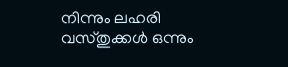നിന്നും ലഹരി വസ്തുക്കള്‍ ഒന്നും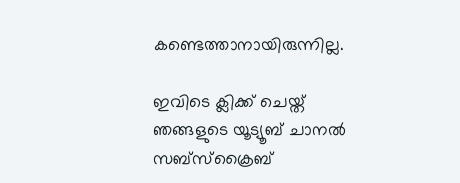കണ്ടെത്താനായിരുന്നില്ല.

ഇവിടെ ക്ലിക്ക് ചെയ്ത് ഞങ്ങളുടെ യൂട്യൂബ് ചാനൽ സബ്സ്ക്രൈബ്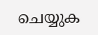ചെയ്യുക